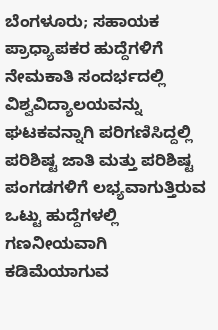ಬೆಂಗಳೂರು; ಸಹಾಯಕ ಪ್ರಾಧ್ಯಾಪಕರ ಹುದ್ದೆಗಳಿಗೆ ನೇಮಕಾತಿ ಸಂದರ್ಭದಲ್ಲಿ ವಿಶ್ವವಿದ್ಯಾಲಯವನ್ನು ಘಟಕವನ್ನಾಗಿ ಪರಿಗಣಿಸಿದ್ದಲ್ಲಿ ಪರಿಶಿಷ್ಟ ಜಾತಿ ಮತ್ತು ಪರಿಶಿಷ್ಟ ಪಂಗಡಗಳಿಗೆ ಲಭ್ಯವಾಗುತ್ತಿರುವ ಒಟ್ಟು ಹುದ್ದೆಗಳಲ್ಲಿ ಗಣನೀಯವಾಗಿ ಕಡಿಮೆಯಾಗುವ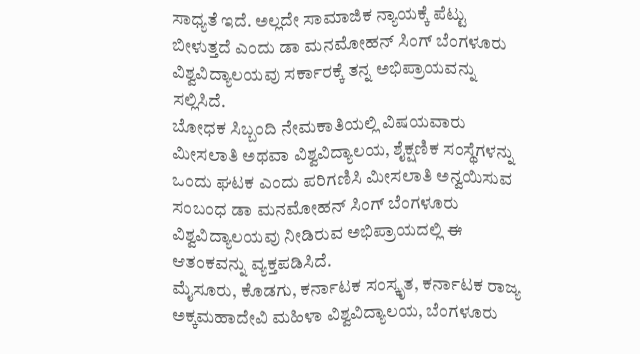ಸಾಧ್ಯತೆ ಇದೆ. ಅಲ್ಲದೇ ಸಾಮಾಜಿಕ ನ್ಯಾಯಕ್ಕೆ ಪೆಟ್ಟು ಬೀಳುತ್ತದೆ ಎಂದು ಡಾ ಮನಮೋಹನ್ ಸಿಂಗ್ ಬೆಂಗಳೂರು ವಿಶ್ವವಿದ್ಯಾಲಯವು ಸರ್ಕಾರಕ್ಕೆ ತನ್ನ ಅಭಿಪ್ರಾಯವನ್ನು ಸಲ್ಲಿಸಿದೆ.
ಬೋಧಕ ಸಿಬ್ಬಂದಿ ನೇಮಕಾತಿಯಲ್ಲಿ ವಿಷಯವಾರು ಮೀಸಲಾತಿ ಅಥವಾ ವಿಶ್ವವಿದ್ಯಾಲಯ, ಶೈಕ್ಷಣಿಕ ಸಂಸ್ಥೆಗಳನ್ನು ಒಂದು ಘಟಕ ಎಂದು ಪರಿಗಣಿಸಿ ಮೀಸಲಾತಿ ಅನ್ವಯಿಸುವ ಸಂಬಂಧ ಡಾ ಮನಮೋಹನ್ ಸಿಂಗ್ ಬೆಂಗಳೂರು ವಿಶ್ವವಿದ್ಯಾಲಯವು ನೀಡಿರುವ ಅಭಿಪ್ರಾಯದಲ್ಲಿ ಈ ಆತಂಕವನ್ನು ವ್ಯಕ್ತಪಡಿಸಿದೆ.
ಮೈಸೂರು, ಕೊಡಗು, ಕರ್ನಾಟಕ ಸಂಸ್ಕೃತ, ಕರ್ನಾಟಕ ರಾಜ್ಯ ಅಕ್ಕಮಹಾದೇವಿ ಮಹಿಳಾ ವಿಶ್ವವಿದ್ಯಾಲಯ, ಬೆಂಗಳೂರು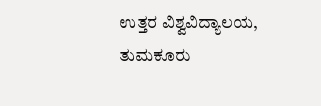ಉತ್ತರ ವಿಶ್ವವಿದ್ಯಾಲಯ, ತುಮಕೂರು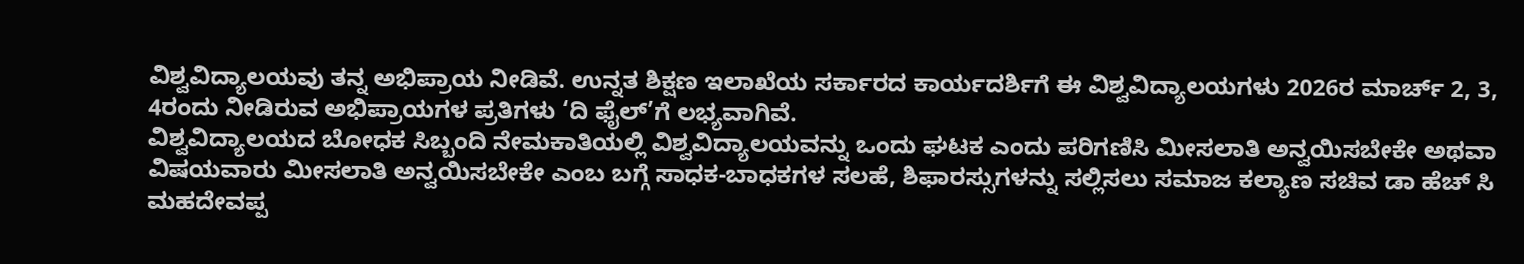ವಿಶ್ವವಿದ್ಯಾಲಯವು ತನ್ನ ಅಭಿಪ್ರಾಯ ನೀಡಿವೆ. ಉನ್ನತ ಶಿಕ್ಷಣ ಇಲಾಖೆಯ ಸರ್ಕಾರದ ಕಾರ್ಯದರ್ಶಿಗೆ ಈ ವಿಶ್ವವಿದ್ಯಾಲಯಗಳು 2026ರ ಮಾರ್ಚ್ 2, 3, 4ರಂದು ನೀಡಿರುವ ಅಭಿಪ್ರಾಯಗಳ ಪ್ರತಿಗಳು ‘ದಿ ಫೈಲ್’ಗೆ ಲಭ್ಯವಾಗಿವೆ.
ವಿಶ್ವವಿದ್ಯಾಲಯದ ಬೋಧಕ ಸಿಬ್ಬಂದಿ ನೇಮಕಾತಿಯಲ್ಲಿ ವಿಶ್ವವಿದ್ಯಾಲಯವನ್ನು ಒಂದು ಘಟಕ ಎಂದು ಪರಿಗಣಿಸಿ ಮೀಸಲಾತಿ ಅನ್ವಯಿಸಬೇಕೇ ಅಥವಾ ವಿಷಯವಾರು ಮೀಸಲಾತಿ ಅನ್ವಯಿಸಬೇಕೇ ಎಂಬ ಬಗ್ಗೆ ಸಾಧಕ-ಬಾಧಕಗಳ ಸಲಹೆ, ಶಿಫಾರಸ್ಸುಗಳನ್ನು ಸಲ್ಲಿಸಲು ಸಮಾಜ ಕಲ್ಯಾಣ ಸಚಿವ ಡಾ ಹೆಚ್ ಸಿ ಮಹದೇವಪ್ಪ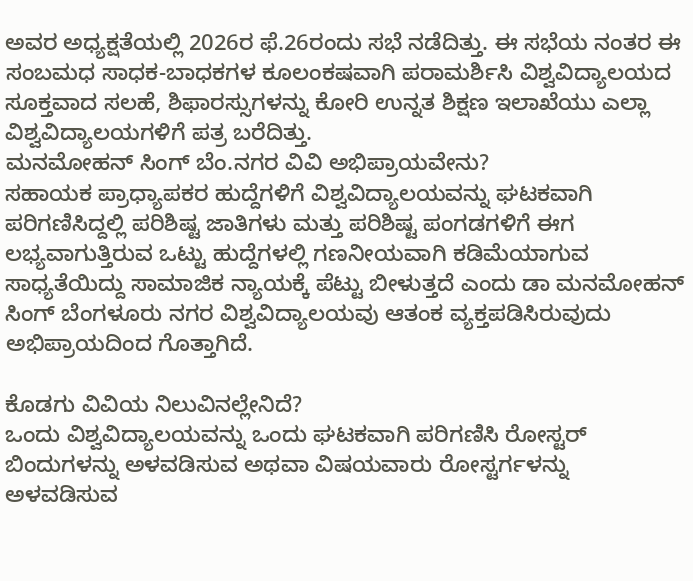ಅವರ ಅಧ್ಯಕ್ಷತೆಯಲ್ಲಿ 2026ರ ಫೆ.26ರಂದು ಸಭೆ ನಡೆದಿತ್ತು. ಈ ಸಭೆಯ ನಂತರ ಈ ಸಂಬಮಧ ಸಾಧಕ-ಬಾಧಕಗಳ ಕೂಲಂಕಷವಾಗಿ ಪರಾಮರ್ಶಿಸಿ ವಿಶ್ವವಿದ್ಯಾಲಯದ ಸೂಕ್ತವಾದ ಸಲಹೆ, ಶಿಫಾರಸ್ಸುಗಳನ್ನು ಕೋರಿ ಉನ್ನತ ಶಿಕ್ಷಣ ಇಲಾಖೆಯು ಎಲ್ಲಾ ವಿಶ್ವವಿದ್ಯಾಲಯಗಳಿಗೆ ಪತ್ರ ಬರೆದಿತ್ತು.
ಮನಮೋಹನ್ ಸಿಂಗ್ ಬೆಂ.ನಗರ ವಿವಿ ಅಭಿಪ್ರಾಯವೇನು?
ಸಹಾಯಕ ಪ್ರಾಧ್ಯಾಪಕರ ಹುದ್ದೆಗಳಿಗೆ ವಿಶ್ವವಿದ್ಯಾಲಯವನ್ನು ಘಟಕವಾಗಿ ಪರಿಗಣಿಸಿದ್ದಲ್ಲಿ ಪರಿಶಿಷ್ಟ ಜಾತಿಗಳು ಮತ್ತು ಪರಿಶಿಷ್ಟ ಪಂಗಡಗಳಿಗೆ ಈಗ ಲಭ್ಯವಾಗುತ್ತಿರುವ ಒಟ್ಟು ಹುದ್ದೆಗಳಲ್ಲಿ ಗಣನೀಯವಾಗಿ ಕಡಿಮೆಯಾಗುವ ಸಾಧ್ಯತೆಯಿದ್ದು ಸಾಮಾಜಿಕ ನ್ಯಾಯಕ್ಕೆ ಪೆಟ್ಟು ಬೀಳುತ್ತದೆ ಎಂದು ಡಾ ಮನಮೋಹನ್ ಸಿಂಗ್ ಬೆಂಗಳೂರು ನಗರ ವಿಶ್ವವಿದ್ಯಾಲಯವು ಆತಂಕ ವ್ಯಕ್ತಪಡಿಸಿರುವುದು ಅಭಿಪ್ರಾಯದಿಂದ ಗೊತ್ತಾಗಿದೆ.

ಕೊಡಗು ವಿವಿಯ ನಿಲುವಿನಲ್ಲೇನಿದೆ?
ಒಂದು ವಿಶ್ವವಿದ್ಯಾಲಯವನ್ನು ಒಂದು ಘಟಕವಾಗಿ ಪರಿಗಣಿಸಿ ರೋಸ್ಟರ್ ಬಿಂದುಗಳನ್ನು ಅಳವಡಿಸುವ ಅಥವಾ ವಿಷಯವಾರು ರೋಸ್ಟರ್ಗಳನ್ನು ಅಳವಡಿಸುವ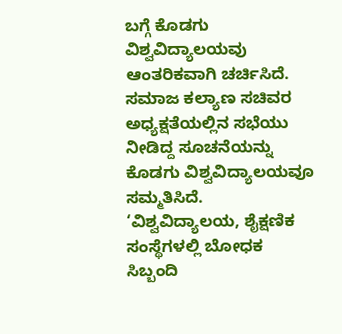ಬಗ್ಗೆ ಕೊಡಗು ವಿಶ್ವವಿದ್ಯಾಲಯವು ಆಂತರಿಕವಾಗಿ ಚರ್ಚಿಸಿದೆ. ಸಮಾಜ ಕಲ್ಯಾಣ ಸಚಿವರ ಅಧ್ಯಕ್ಷತೆಯಲ್ಲಿನ ಸಭೆಯು ನೀಡಿದ್ದ ಸೂಚನೆಯನ್ನು ಕೊಡಗು ವಿಶ್ವವಿದ್ಯಾಲಯವೂ ಸಮ್ಮತಿಸಿದೆ.
‘ವಿಶ್ವವಿದ್ಯಾಲಯ, ಶೈಕ್ಷಣಿಕ ಸಂಸ್ಥೆಗಳಲ್ಲಿ ಬೋಧಕ ಸಿಬ್ಬಂದಿ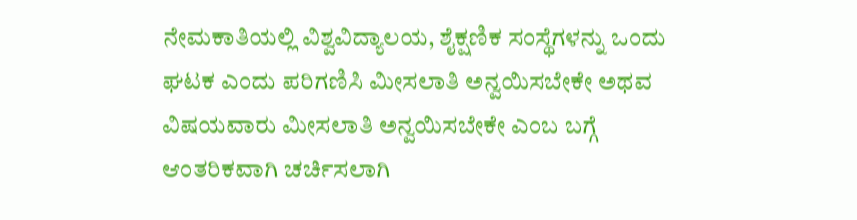ನೇಮಕಾತಿಯಲ್ಲಿ ವಿಶ್ವವಿದ್ಯಾಲಯ, ಶೈಕ್ಷಣಿಕ ಸಂಸ್ಥೆಗಳನ್ನು ಒಂದು ಘಟಕ ಎಂದು ಪರಿಗಣಿಸಿ ಮೀಸಲಾತಿ ಅನ್ವಯಿಸಬೇಕೇ ಅಥವ ವಿಷಯವಾರು ಮೀಸಲಾತಿ ಅನ್ವಯಿಸಬೇಕೇ ಎಂಬ ಬಗ್ಗೆ ಆಂತರಿಕವಾಗಿ ಚರ್ಚಿಸಲಾಗಿ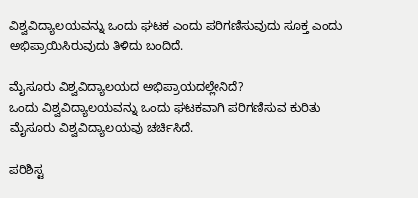ವಿಶ್ವವಿದ್ಯಾಲಯವನ್ನು ಒಂದು ಘಟಕ ಎಂದು ಪರಿಗಣಿಸುವುದು ಸೂಕ್ತ ಎಂದು ಅಭಿಪ್ರಾಯಿಸಿರುವುದು ತಿಳಿದು ಬಂದಿದೆ.

ಮೈಸೂರು ವಿಶ್ವವಿದ್ಯಾಲಯದ ಅಭಿಪ್ರಾಯದಲ್ಲೇನಿದೆ?
ಒಂದು ವಿಶ್ವವಿದ್ಯಾಲಯವನ್ನು ಒಂದು ಘಟಕವಾಗಿ ಪರಿಗಣಿಸುವ ಕುರಿತು ಮೈಸೂರು ವಿಶ್ವವಿದ್ಯಾಲಯವು ಚರ್ಚಿಸಿದೆ.

ಪರಿಶಿಸ್ಟ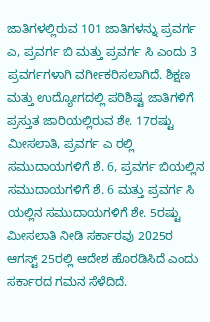ಜಾತಿಗಳಲ್ಲಿರುವ 101 ಜಾತಿಗಳನ್ನು ಪ್ರವರ್ಗ ಎ, ಪ್ರವರ್ಗ ಬಿ ಮತ್ತು ಪ್ರವರ್ಗ ಸಿ ಎಂದು 3 ಪ್ರವರ್ಗಗಳಾಗಿ ವರ್ಗೀಕರಿಸಲಾಗಿದೆ. ಶಿಕ್ಷಣ ಮತ್ತು ಉದ್ಯೋಗದಲ್ಲಿ ಪರಿಶಿಷ್ಟ ಜಾತಿಗಳಿಗೆ ಪ್ರಸ್ತುತ ಜಾರಿಯಲ್ಲಿರುವ ಶೇ. 17ರಷ್ಟು ಮೀಸಲಾತಿ, ಪ್ರವರ್ಗ ಎ ರಲ್ಲಿ ಸಮುದಾಯಗಳಿಗೆ ಶೆ. 6, ಪ್ರವರ್ಗ ಬಿಯಲ್ಲಿನ ಸಮುದಾಯಗಳಿಗೆ ಶೆ. 6 ಮತ್ತು ಪ್ರವರ್ಗ ಸಿ ಯಲ್ಲಿನ ಸಮುದಾಯಗಳಿಗೆ ಶೇ. 5ರಷ್ಟು ಮೀಸಲಾತಿ ನೀಡಿ ಸರ್ಕಾರವು 2025ರ ಆಗಸ್ಟ್ 25ರಲ್ಲಿ ಆದೇಶ ಹೊರಡಿಸಿದೆ ಎಂದು ಸರ್ಕಾರದ ಗಮನ ಸೆಳೆದಿದೆ.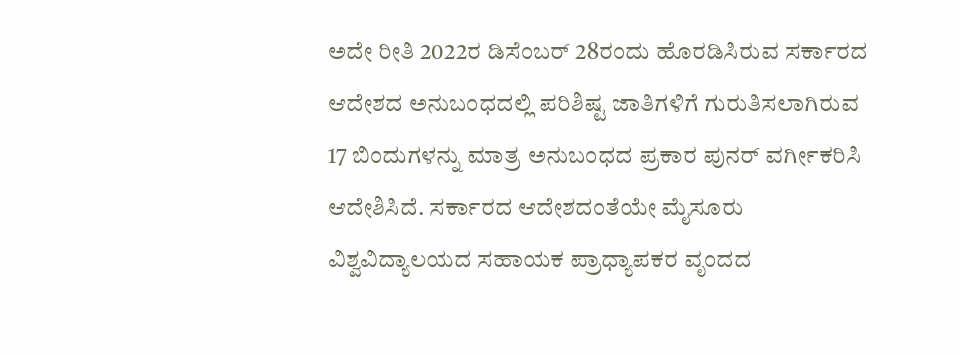ಅದೇ ರೀತಿ 2022ರ ಡಿಸೆಂಬರ್ 28ರಂದು ಹೊರಡಿಸಿರುವ ಸರ್ಕಾರದ ಆದೇಶದ ಅನುಬಂಧದಲ್ಲಿ ಪರಿಶಿಷ್ಟ ಜಾತಿಗಳಿಗೆ ಗುರುತಿಸಲಾಗಿರುವ 17 ಬಿಂದುಗಳನ್ನು ಮಾತ್ರ ಅನುಬಂಧದ ಪ್ರಕಾರ ಪುನರ್ ವರ್ಗೀಕರಿಸಿ ಆದೇಶಿಸಿದೆ. ಸರ್ಕಾರದ ಆದೇಶದಂತೆಯೇ ಮೈಸೂರು ವಿಶ್ವವಿದ್ಯಾಲಯದ ಸಹಾಯಕ ಪ್ರಾಧ್ಯಾಪಕರ ವೃಂದದ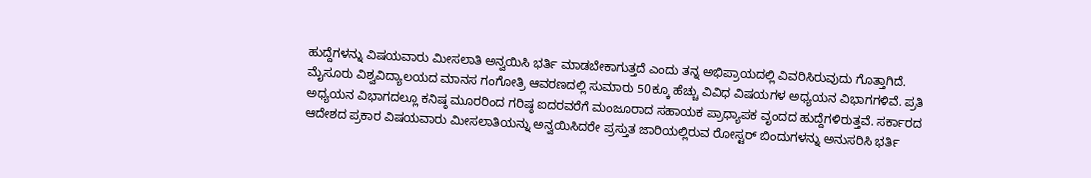ಹುದ್ದೆಗಳನ್ನು ವಿಷಯವಾರು ಮೀಸಲಾತಿ ಅನ್ವಯಿಸಿ ಭರ್ತಿ ಮಾಡಬೇಕಾಗುತ್ತದೆ ಎಂದು ತನ್ನ ಅಭಿಪ್ರಾಯದಲ್ಲಿ ವಿವರಿಸಿರುವುದು ಗೊತ್ತಾಗಿದೆ.
ಮೈಸೂರು ವಿಶ್ವವಿದ್ಯಾಲಯದ ಮಾನಸ ಗಂಗೋತ್ರಿ ಆವರಣದಲ್ಲಿ ಸುಮಾರು 50ಕ್ಕೂ ಹೆಚ್ಚು ವಿವಿಧ ವಿಷಯಗಳ ಅಧ್ಯಯನ ವಿಭಾಗಗಳಿವೆ. ಪ್ರತಿ ಅಧ್ಯಯನ ವಿಭಾಗದಲ್ಲೂ ಕನಿಷ್ಠ ಮೂರರಿಂದ ಗರಿಷ್ಠ ಐದರವರೆಗೆ ಮಂಜೂರಾದ ಸಹಾಯಕ ಪ್ರಾಧ್ಯಾಪಕ ವೃಂದದ ಹುದ್ದೆಗಳಿರುತ್ತವೆ. ಸರ್ಕಾರದ ಆದೇಶದ ಪ್ರಕಾರ ವಿಷಯವಾರು ಮೀಸಲಾತಿಯನ್ನು ಅನ್ವಯಿಸಿದರೇ ಪ್ರಸ್ತುತ ಜಾರಿಯಲ್ಲಿರುವ ರೋಸ್ಟರ್ ಬಿಂದುಗಳನ್ನು ಅನುಸರಿಸಿ ಭರ್ತಿ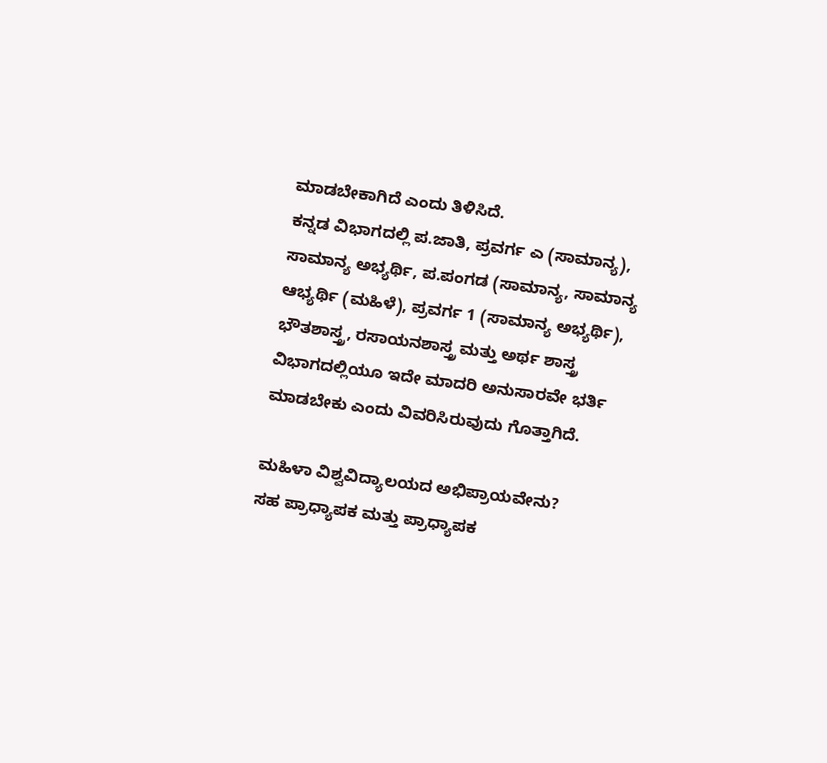ಮಾಡಬೇಕಾಗಿದೆ ಎಂದು ತಿಳಿಸಿದೆ.
ಕನ್ನಡ ವಿಭಾಗದಲ್ಲಿ ಪ.ಜಾತಿ, ಪ್ರವರ್ಗ ಎ (ಸಾಮಾನ್ಯ), ಸಾಮಾನ್ಯ ಅಭ್ಯರ್ಥಿ, ಪ.ಪಂಗಡ (ಸಾಮಾನ್ಯ, ಸಾಮಾನ್ಯ ಆಭ್ಯರ್ಥಿ (ಮಹಿಳೆ), ಪ್ರವರ್ಗ 1 (ಸಾಮಾನ್ಯ ಅಭ್ಯರ್ಥಿ), ಭೌತಶಾಸ್ತ್ರ, ರಸಾಯನಶಾಸ್ತ್ರ ಮತ್ತು ಅರ್ಥ ಶಾಸ್ತ್ರ ವಿಭಾಗದಲ್ಲಿಯೂ ಇದೇ ಮಾದರಿ ಅನುಸಾರವೇ ಭರ್ತಿ ಮಾಡಬೇಕು ಎಂದು ವಿವರಿಸಿರುವುದು ಗೊತ್ತಾಗಿದೆ.

ಮಹಿಳಾ ವಿಶ್ವವಿದ್ಯಾಲಯದ ಅಭಿಪ್ರಾಯವೇನು?
ಸಹ ಪ್ರಾಧ್ಯಾಪಕ ಮತ್ತು ಪ್ರಾಧ್ಯಾಪಕ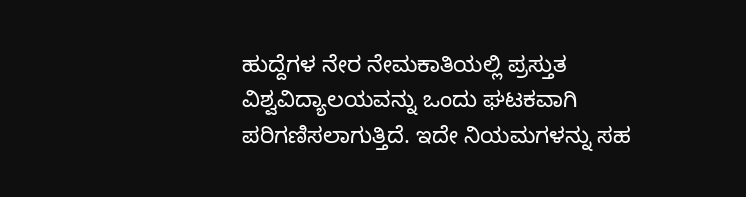ಹುದ್ದೆಗಳ ನೇರ ನೇಮಕಾತಿಯಲ್ಲಿ ಪ್ರಸ್ತುತ ವಿಶ್ವವಿದ್ಯಾಲಯವನ್ನು ಒಂದು ಘಟಕವಾಗಿ ಪರಿಗಣಿಸಲಾಗುತ್ತಿದೆ. ಇದೇ ನಿಯಮಗಳನ್ನು ಸಹ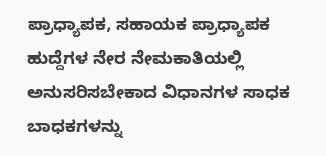ಪ್ರಾಧ್ಯಾಪಕ, ಸಹಾಯಕ ಪ್ರಾಧ್ಯಾಪಕ ಹುದ್ದೆಗಳ ನೇರ ನೇಮಕಾತಿಯಲ್ಲಿ ಅನುಸರಿಸಬೇಕಾದ ವಿಧಾನಗಳ ಸಾಧಕ ಬಾಧಕಗಳನ್ನು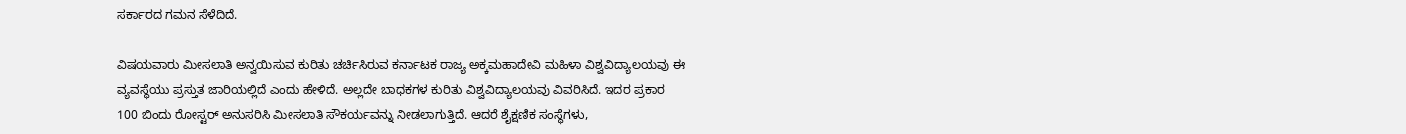ಸರ್ಕಾರದ ಗಮನ ಸೆಳೆದಿದೆ.

ವಿಷಯವಾರು ಮೀಸಲಾತಿ ಅನ್ವಯಿಸುವ ಕುರಿತು ಚರ್ಚಿಸಿರುವ ಕರ್ನಾಟಕ ರಾಜ್ಯ ಅಕ್ಕಮಹಾದೇವಿ ಮಹಿಳಾ ವಿಶ್ವವಿದ್ಯಾಲಯವು ಈ ವ್ಯವಸ್ಥೆಯು ಪ್ರಸ್ತುತ ಜಾರಿಯಲ್ಲಿದೆ ಎಂದು ಹೇಳಿದೆ. ಅಲ್ಲದೇ ಬಾಧಕಗಳ ಕುರಿತು ವಿಶ್ವವಿದ್ಯಾಲಯವು ವಿವರಿಸಿದೆ. ಇದರ ಪ್ರಕಾರ 100 ಬಿಂದು ರೋಸ್ಟರ್ ಅನುಸರಿಸಿ ಮೀಸಲಾತಿ ಸೌಕರ್ಯವನ್ನು ನೀಡಲಾಗುತ್ತಿದೆ. ಆದರೆ ಶೈಕ್ಷಣಿಕ ಸಂಸ್ಥೆಗಳು,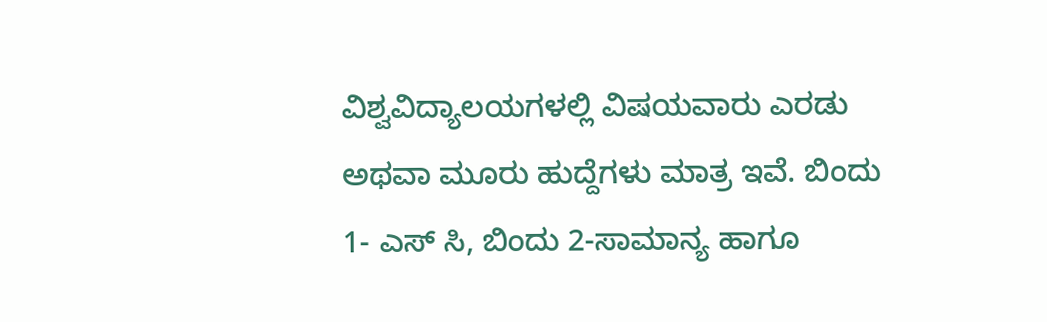ವಿಶ್ವವಿದ್ಯಾಲಯಗಳಲ್ಲಿ ವಿಷಯವಾರು ಎರಡು ಅಥವಾ ಮೂರು ಹುದ್ದೆಗಳು ಮಾತ್ರ ಇವೆ. ಬಿಂದು 1- ಎಸ್ ಸಿ, ಬಿಂದು 2-ಸಾಮಾನ್ಯ ಹಾಗೂ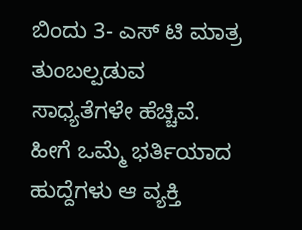ಬಿಂದು 3- ಎಸ್ ಟಿ ಮಾತ್ರ ತುಂಬಲ್ಪಡುವ ಸಾಧ್ಯತೆಗಳೇ ಹೆಚ್ಚಿವೆ.
ಹೀಗೆ ಒಮ್ಮೆ ಭರ್ತಿಯಾದ ಹುದ್ದೆಗಳು ಆ ವ್ಯಕ್ತಿ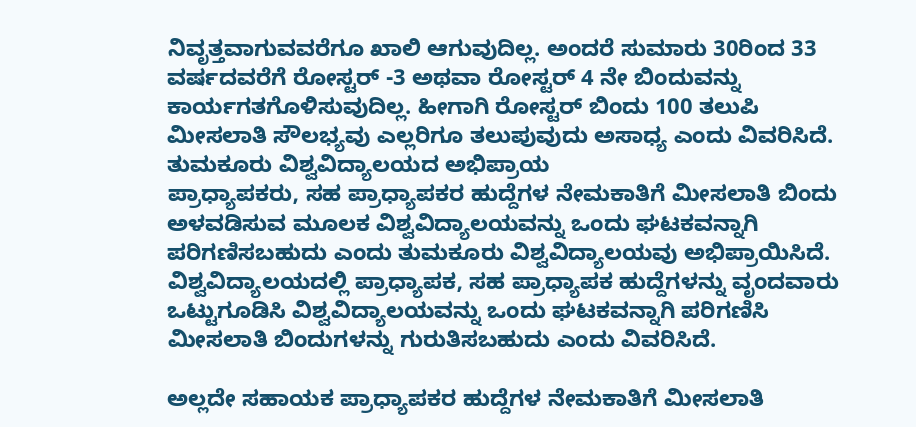ನಿವೃತ್ತವಾಗುವವರೆಗೂ ಖಾಲಿ ಆಗುವುದಿಲ್ಲ. ಅಂದರೆ ಸುಮಾರು 30ರಿಂದ 33 ವರ್ಷದವರೆಗೆ ರೋಸ್ಟರ್ -3 ಅಥವಾ ರೋಸ್ಟರ್ 4 ನೇ ಬಿಂದುವನ್ನು ಕಾರ್ಯಗತಗೊಳಿಸುವುದಿಲ್ಲ. ಹೀಗಾಗಿ ರೋಸ್ಟರ್ ಬಿಂದು 100 ತಲುಪಿ ಮೀಸಲಾತಿ ಸೌಲಭ್ಯವು ಎಲ್ಲರಿಗೂ ತಲುಪುವುದು ಅಸಾಧ್ಯ ಎಂದು ವಿವರಿಸಿದೆ.
ತುಮಕೂರು ವಿಶ್ವವಿದ್ಯಾಲಯದ ಅಭಿಪ್ರಾಯ
ಪ್ರಾಧ್ಯಾಪಕರು, ಸಹ ಪ್ರಾಧ್ಯಾಪಕರ ಹುದ್ದೆಗಳ ನೇಮಕಾತಿಗೆ ಮೀಸಲಾತಿ ಬಿಂದು ಅಳವಡಿಸುವ ಮೂಲಕ ವಿಶ್ವವಿದ್ಯಾಲಯವನ್ನು ಒಂದು ಘಟಕವನ್ನಾಗಿ ಪರಿಗಣಿಸಬಹುದು ಎಂದು ತುಮಕೂರು ವಿಶ್ವವಿದ್ಯಾಲಯವು ಅಭಿಪ್ರಾಯಿಸಿದೆ. ವಿಶ್ವವಿದ್ಯಾಲಯದಲ್ಲಿ ಪ್ರಾಧ್ಯಾಪಕ, ಸಹ ಪ್ರಾಧ್ಯಾಪಕ ಹುದ್ದೆಗಳನ್ನು ವೃಂದವಾರು ಒಟ್ಟುಗೂಡಿಸಿ ವಿಶ್ವವಿದ್ಯಾಲಯವನ್ನು ಒಂದು ಘಟಕವನ್ನಾಗಿ ಪರಿಗಣಿಸಿ ಮೀಸಲಾತಿ ಬಿಂದುಗಳನ್ನು ಗುರುತಿಸಬಹುದು ಎಂದು ವಿವರಿಸಿದೆ.

ಅಲ್ಲದೇ ಸಹಾಯಕ ಪ್ರಾಧ್ಯಾಪಕರ ಹುದ್ದೆಗಳ ನೇಮಕಾತಿಗೆ ಮೀಸಲಾತಿ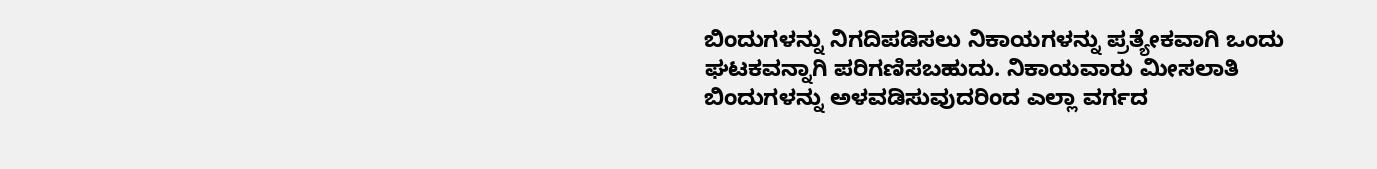ಬಿಂದುಗಳನ್ನು ನಿಗದಿಪಡಿಸಲು ನಿಕಾಯಗಳನ್ನು ಪ್ರತ್ಯೇಕವಾಗಿ ಒಂದು ಘಟಕವನ್ನಾಗಿ ಪರಿಗಣಿಸಬಹುದು. ನಿಕಾಯವಾರು ಮೀಸಲಾತಿ ಬಿಂದುಗಳನ್ನು ಅಳವಡಿಸುವುದರಿಂದ ಎಲ್ಲಾ ವರ್ಗದ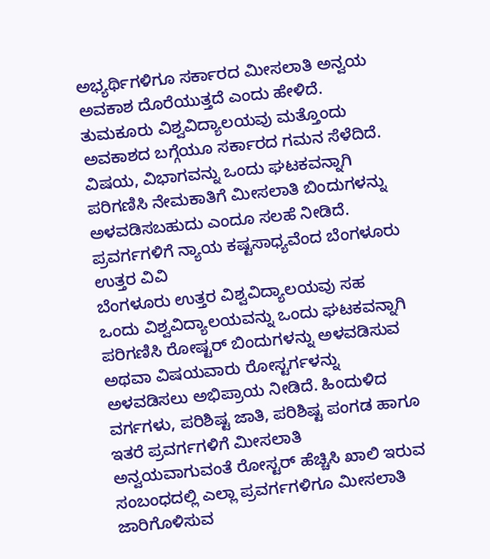ಅಭ್ಯರ್ಥಿಗಳಿಗೂ ಸರ್ಕಾರದ ಮೀಸಲಾತಿ ಅನ್ವಯ ಅವಕಾಶ ದೊರೆಯುತ್ತದೆ ಎಂದು ಹೇಳಿದೆ.
ತುಮಕೂರು ವಿಶ್ವವಿದ್ಯಾಲಯವು ಮತ್ತೊಂದು ಅವಕಾಶದ ಬಗ್ಗೆಯೂ ಸರ್ಕಾರದ ಗಮನ ಸೆಳೆದಿದೆ. ವಿಷಯ, ವಿಭಾಗವನ್ನು ಒಂದು ಘಟಕವನ್ನಾಗಿ ಪರಿಗಣಿಸಿ ನೇಮಕಾತಿಗೆ ಮೀಸಲಾತಿ ಬಿಂದುಗಳನ್ನು ಅಳವಡಿಸಬಹುದು ಎಂದೂ ಸಲಹೆ ನೀಡಿದೆ.
ಪ್ರವರ್ಗಗಳಿಗೆ ನ್ಯಾಯ ಕಷ್ಟಸಾಧ್ಯವೆಂದ ಬೆಂಗಳೂರು ಉತ್ತರ ವಿವಿ
ಬೆಂಗಳೂರು ಉತ್ತರ ವಿಶ್ವವಿದ್ಯಾಲಯವು ಸಹ ಒಂದು ವಿಶ್ವವಿದ್ಯಾಲಯವನ್ನು ಒಂದು ಘಟಕವನ್ನಾಗಿ ಪರಿಗಣಿಸಿ ರೋಷ್ಟರ್ ಬಿಂದುಗಳನ್ನು ಅಳವಡಿಸುವ ಅಥವಾ ವಿಷಯವಾರು ರೋಸ್ಟರ್ಗಳನ್ನು ಅಳವಡಿಸಲು ಅಭಿಪ್ರಾಯ ನೀಡಿದೆ. ಹಿಂದುಳಿದ ವರ್ಗಗಳು, ಪರಿಶಿಷ್ಟ ಜಾತಿ, ಪರಿಶಿಷ್ಟ ಪಂಗಡ ಹಾಗೂ ಇತರೆ ಪ್ರವರ್ಗಗಳಿಗೆ ಮೀಸಲಾತಿ ಅನ್ವಯವಾಗುವಂತೆ ರೋಸ್ಟರ್ ಹೆಚ್ಚಿಸಿ ಖಾಲಿ ಇರುವ ಸಂಬಂಧದಲ್ಲಿ ಎಲ್ಲಾ ಪ್ರವರ್ಗಗಳಿಗೂ ಮೀಸಲಾತಿ ಜಾರಿಗೊಳಿಸುವ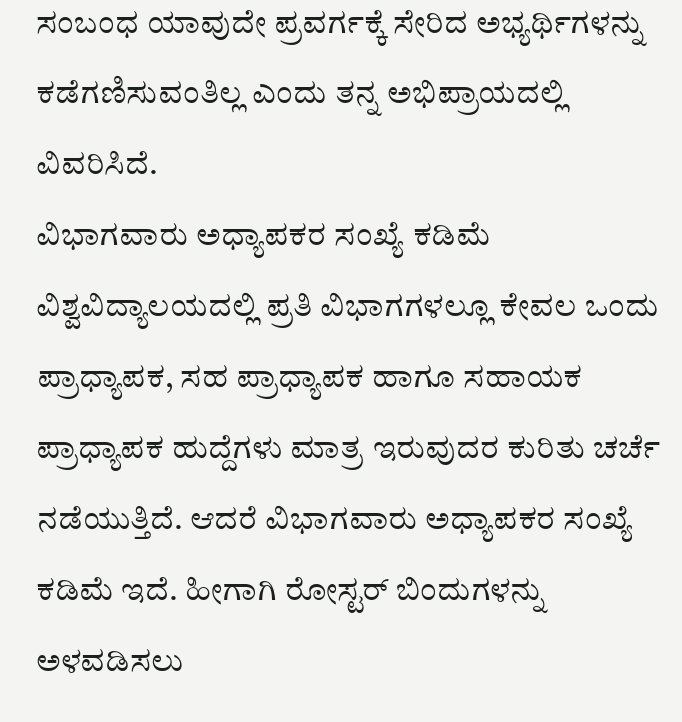ಸಂಬಂಧ ಯಾವುದೇ ಪ್ರವರ್ಗಕ್ಕೆ ಸೇರಿದ ಅಭ್ಯರ್ಥಿಗಳನ್ನು ಕಡೆಗಣಿಸುವಂತಿಲ್ಲ ಎಂದು ತನ್ನ ಅಭಿಪ್ರಾಯದಲ್ಲಿ ವಿವರಿಸಿದೆ.
ವಿಭಾಗವಾರು ಅಧ್ಯಾಪಕರ ಸಂಖ್ಯೆ ಕಡಿಮೆ
ವಿಶ್ವವಿದ್ಯಾಲಯದಲ್ಲಿ ಪ್ರತಿ ವಿಭಾಗಗಳಲ್ಲೂ ಕೇವಲ ಒಂದು ಪ್ರಾಧ್ಯಾಪಕ, ಸಹ ಪ್ರಾಧ್ಯಾಪಕ ಹಾಗೂ ಸಹಾಯಕ ಪ್ರಾಧ್ಯಾಪಕ ಹುದ್ದೆಗಳು ಮಾತ್ರ ಇರುವುದರ ಕುರಿತು ಚರ್ಚೆ ನಡೆಯುತ್ತಿದೆ. ಆದರೆ ವಿಭಾಗವಾರು ಅಧ್ಯಾಪಕರ ಸಂಖ್ಯೆ ಕಡಿಮೆ ಇದೆ. ಹೀಗಾಗಿ ರೋಸ್ಟರ್ ಬಿಂದುಗಳನ್ನು ಅಳವಡಿಸಲು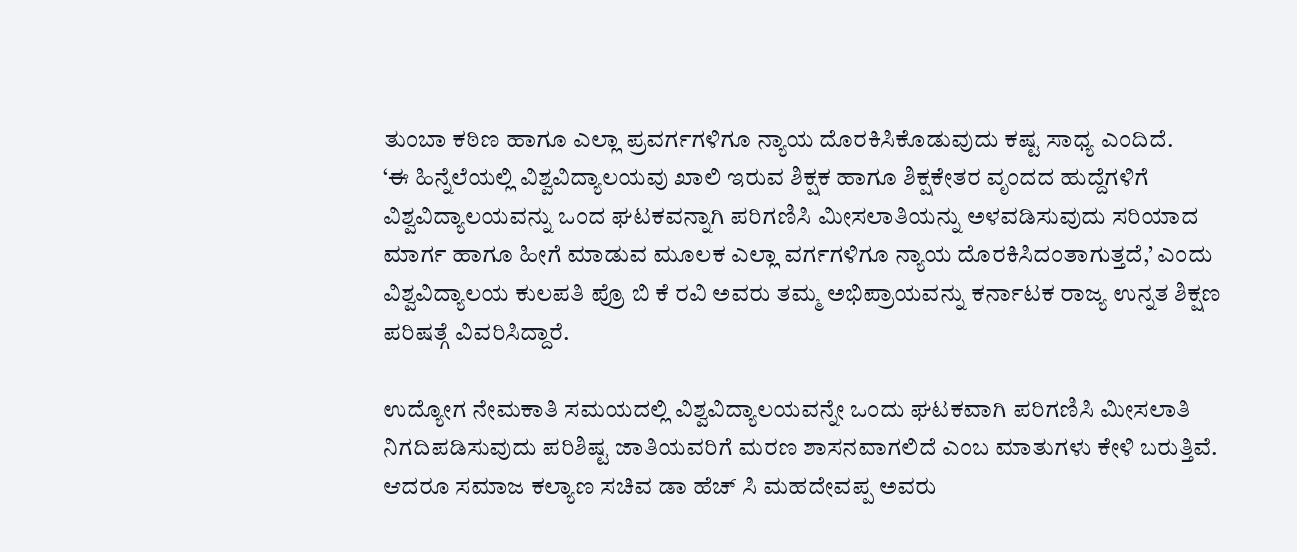ತುಂಬಾ ಕಠಿಣ ಹಾಗೂ ಎಲ್ಲಾ ಪ್ರವರ್ಗಗಳಿಗೂ ನ್ಯಾಯ ದೊರಕಿಸಿಕೊಡುವುದು ಕಷ್ಟ ಸಾಧ್ಯ ಎಂದಿದೆ.
‘ಈ ಹಿನ್ನೆಲೆಯಲ್ಲಿ ವಿಶ್ವವಿದ್ಯಾಲಯವು ಖಾಲಿ ಇರುವ ಶಿಕ್ಷಕ ಹಾಗೂ ಶಿಕ್ಷಕೇತರ ವೃಂದದ ಹುದ್ದೆಗಳಿಗೆ ವಿಶ್ವವಿದ್ಯಾಲಯವನ್ನು ಒಂದ ಘಟಕವನ್ನಾಗಿ ಪರಿಗಣಿಸಿ ಮೀಸಲಾತಿಯನ್ನು ಅಳವಡಿಸುವುದು ಸರಿಯಾದ ಮಾರ್ಗ ಹಾಗೂ ಹೀಗೆ ಮಾಡುವ ಮೂಲಕ ಎಲ್ಲಾ ವರ್ಗಗಳಿಗೂ ನ್ಯಾಯ ದೊರಕಿಸಿದಂತಾಗುತ್ತದೆ,’ ಎಂದು ವಿಶ್ವವಿದ್ಯಾಲಯ ಕುಲಪತಿ ಪ್ರೊ ಬಿ ಕೆ ರವಿ ಅವರು ತಮ್ಮ ಅಭಿಪ್ರಾಯವನ್ನು ಕರ್ನಾಟಕ ರಾಜ್ಯ ಉನ್ನತ ಶಿಕ್ಷಣ ಪರಿಷತ್ಗೆ ವಿವರಿಸಿದ್ದಾರೆ.

ಉದ್ಯೋಗ ನೇಮಕಾತಿ ಸಮಯದಲ್ಲಿ ವಿಶ್ವವಿದ್ಯಾಲಯವನ್ನೇ ಒಂದು ಘಟಕವಾಗಿ ಪರಿಗಣಿಸಿ ಮೀಸಲಾತಿ ನಿಗದಿಪಡಿಸುವುದು ಪರಿಶಿಷ್ಟ ಜಾತಿಯವರಿಗೆ ಮರಣ ಶಾಸನವಾಗಲಿದೆ ಎಂಬ ಮಾತುಗಳು ಕೇಳಿ ಬರುತ್ತಿವೆ. ಆದರೂ ಸಮಾಜ ಕಲ್ಯಾಣ ಸಚಿವ ಡಾ ಹೆಚ್ ಸಿ ಮಹದೇವಪ್ಪ ಅವರು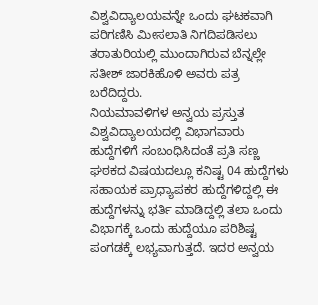ವಿಶ್ವವಿದ್ಯಾಲಯವನ್ನೇ ಒಂದು ಘಟಕವಾಗಿ ಪರಿಗಣಿಸಿ ಮೀಸಲಾತಿ ನಿಗದಿಪಡಿಸಲು ತರಾತುರಿಯಲ್ಲಿ ಮುಂದಾಗಿರುವ ಬೆನ್ನಲ್ಲೇ ಸತೀಶ್ ಜಾರಕಿಹೊಳಿ ಅವರು ಪತ್ರ ಬರೆದಿದ್ದರು.
ನಿಯಮಾವಳಿಗಳ ಅನ್ವಯ ಪ್ರಸ್ತುತ ವಿಶ್ವವಿದ್ಯಾಲಯದಲ್ಲಿ ವಿಭಾಗವಾರು ಹುದ್ದೆಗಳಿಗೆ ಸಂಬಂಧಿಸಿದಂತೆ ಪ್ರತಿ ಸಣ್ಣ ಘಠಕದ ವಿಷಯದಲ್ಲೂ ಕನಿಷ್ಟ 04 ಹುದ್ದೆಗಳು ಸಹಾಯಕ ಪ್ರಾಧ್ಯಾಪಕರ ಹುದ್ದೆಗಳಿದ್ದಲ್ಲಿ ಈ ಹುದ್ದೆಗಳನ್ನು ಭರ್ತಿ ಮಾಡಿದ್ದಲ್ಲಿ ತಲಾ ಒಂದು ವಿಭಾಗಕ್ಕೆ ಒಂದು ಹುದ್ದೆಯೂ ಪರಿಶಿಷ್ಟ ಪಂಗಡಕ್ಕೆ ಲಭ್ಯವಾಗುತ್ತದೆ. ಇದರ ಅನ್ವಯ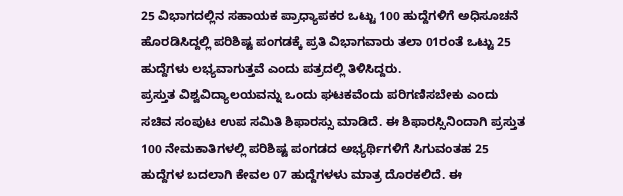25 ವಿಭಾಗದಲ್ಲಿನ ಸಹಾಯಕ ಪ್ರಾಧ್ಯಾಪಕರ ಒಟ್ಟು 100 ಹುದ್ದೆಗಳಿಗೆ ಅಧಿಸೂಚನೆ ಹೊರಡಿಸಿದ್ದಲ್ಲಿ ಪರಿಶಿಷ್ಟ ಪಂಗಡಕ್ಕೆ ಪ್ರತಿ ವಿಭಾಗವಾರು ತಲಾ 01ರಂತೆ ಒಟ್ಟು 25 ಹುದ್ದೆಗಳು ಲಭ್ಯವಾಗುತ್ತವೆ ಎಂದು ಪತ್ರದಲ್ಲಿ ತಿಳಿಸಿದ್ದರು.
ಪ್ರಸ್ತುತ ವಿಶ್ವವಿದ್ಯಾಲಯವನ್ನು ಒಂದು ಘಟಕವೆಂದು ಪರಿಗಣಿಸಬೇಕು ಎಂದು ಸಚಿವ ಸಂಪುಟ ಉಪ ಸಮಿತಿ ಶಿಫಾರಸ್ಸು ಮಾಡಿದೆ. ಈ ಶಿಫಾರಸ್ಸಿನಿಂದಾಗಿ ಪ್ರಸ್ತುತ 100 ನೇಮಕಾತಿಗಳಲ್ಲಿ ಪರಿಶಿಷ್ಟ ಪಂಗಡದ ಅಭ್ಯರ್ಥಿಗಳಿಗೆ ಸಿಗುವಂತಹ 25 ಹುದ್ದೆಗಳ ಬದಲಾಗಿ ಕೇವಲ 07 ಹುದ್ದೆಗಳಳು ಮಾತ್ರ ದೊರಕಲಿದೆ. ಈ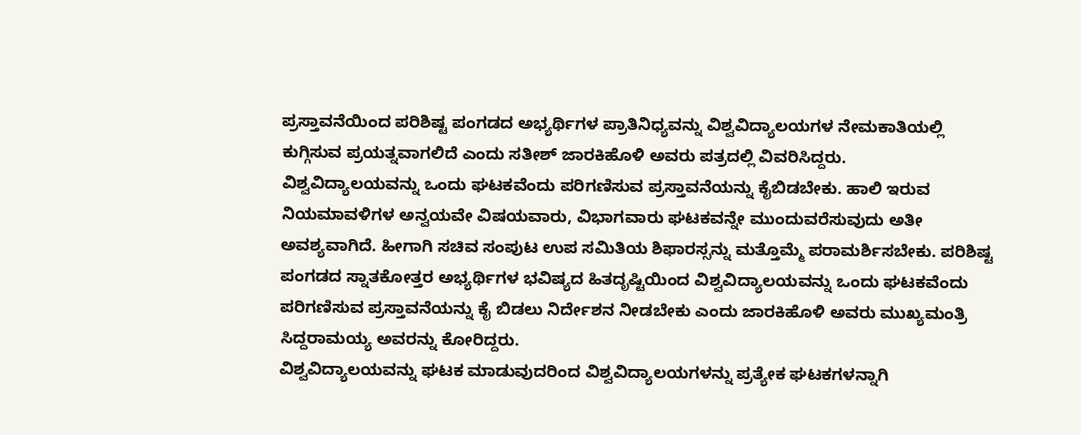ಪ್ರಸ್ತಾವನೆಯಿಂದ ಪರಿಶಿಷ್ಟ ಪಂಗಡದ ಅಭ್ಯರ್ಥಿಗಳ ಪ್ರಾತಿನಿಧ್ಯವನ್ನು ವಿಶ್ವವಿದ್ಯಾಲಯಗಳ ನೇಮಕಾತಿಯಲ್ಲಿ ಕುಗ್ಗಿಸುವ ಪ್ರಯತ್ನವಾಗಲಿದೆ ಎಂದು ಸತೀಶ್ ಜಾರಕಿಹೊಳಿ ಅವರು ಪತ್ರದಲ್ಲಿ ವಿವರಿಸಿದ್ದರು.
ವಿಶ್ವವಿದ್ಯಾಲಯವನ್ನು ಒಂದು ಘಟಕವೆಂದು ಪರಿಗಣಿಸುವ ಪ್ರಸ್ತಾವನೆಯನ್ನು ಕೈಬಿಡಬೇಕು. ಹಾಲಿ ಇರುವ ನಿಯಮಾವಳಿಗಳ ಅನ್ವಯವೇ ವಿಷಯವಾರು, ವಿಭಾಗವಾರು ಘಟಕವನ್ನೇ ಮುಂದುವರೆಸುವುದು ಅತೀ ಅವಶ್ಯವಾಗಿದೆ. ಹೀಗಾಗಿ ಸಚಿವ ಸಂಪುಟ ಉಪ ಸಮಿತಿಯ ಶಿಫಾರಸ್ಸನ್ನು ಮತ್ತೊಮ್ಮೆ ಪರಾಮರ್ಶಿಸಬೇಕು. ಪರಿಶಿಷ್ಟ ಪಂಗಡದ ಸ್ನಾತಕೋತ್ತರ ಅಭ್ಯರ್ಥಿಗಳ ಭವಿಷ್ಯದ ಹಿತದೃಷ್ಟಿಯಿಂದ ವಿಶ್ವವಿದ್ಯಾಲಯವನ್ನು ಒಂದು ಘಟಕವೆಂದು ಪರಿಗಣಿಸುವ ಪ್ರಸ್ತಾವನೆಯನ್ನು ಕೈ ಬಿಡಲು ನಿರ್ದೇಶನ ನೀಡಬೇಕು ಎಂದು ಜಾರಕಿಹೊಳಿ ಅವರು ಮುಖ್ಯಮಂತ್ರಿ ಸಿದ್ದರಾಮಯ್ಯ ಅವರನ್ನು ಕೋರಿದ್ದರು.
ವಿಶ್ವವಿದ್ಯಾಲಯವನ್ನು ಘಟಕ ಮಾಡುವುದರಿಂದ ವಿಶ್ವವಿದ್ಯಾಲಯಗಳನ್ನು ಪ್ರತ್ಯೇಕ ಘಟಕಗಳನ್ನಾಗಿ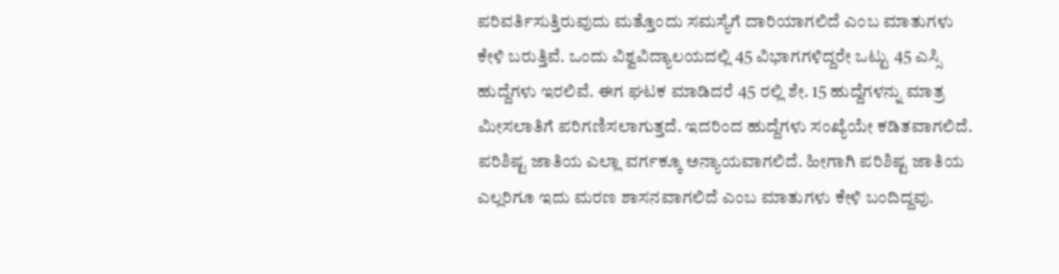ಪರಿವರ್ತಿಸುತ್ತಿರುವುದು ಮತ್ತೊಂದು ಸಮಸ್ಯೆಗೆ ದಾರಿಯಾಗಲಿದೆ ಎಂಬ ಮಾತುಗಳು ಕೇಳಿ ಬರುತ್ತಿವೆ. ಒಂದು ವಿಶ್ವವಿದ್ಯಾಲಯದಲ್ಲಿ 45 ವಿಭಾಗಗಳಿದ್ದರೇ ಒಟ್ಟು 45 ಎಸ್ಸಿ ಹುದ್ದೆಗಳು ಇರಲಿವೆ. ಈಗ ಘಟಕ ಮಾಡಿದರೆ 45 ರಲ್ಲಿ ಶೇ. 15 ಹುದ್ದೆಗಳನ್ನು ಮಾತ್ರ ಮೀಸಲಾತಿಗೆ ಪರಿಗಣಿಸಲಾಗುತ್ತದೆ. ಇದರಿಂದ ಹುದ್ದೆಗಳು ಸಂಖ್ಯೆಯೇ ಕಡಿತವಾಗಲಿದೆ. ಪರಿಶಿಷ್ಟ ಜಾತಿಯ ಎಲ್ಲಾ ವರ್ಗಕ್ಕೂ ಅನ್ಯಾಯವಾಗಲಿದೆ. ಹೀಗಾಗಿ ಪರಿಶಿಷ್ಟ ಜಾತಿಯ ಎಲ್ಲರಿಗೂ ಇದು ಮರಣ ಶಾಸನವಾಗಲಿದೆ ಎಂಬ ಮಾತುಗಳು ಕೇಳಿ ಬಂದಿದ್ದವು.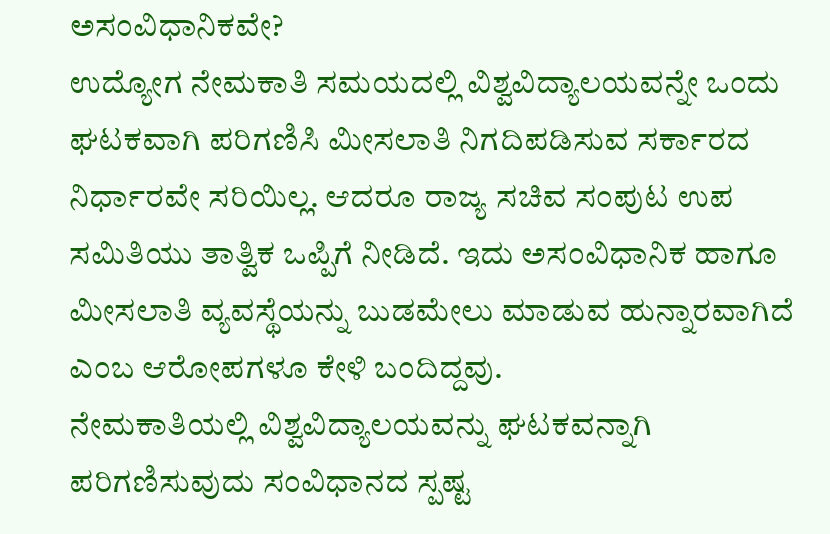ಅಸಂವಿಧಾನಿಕವೇ?
ಉದ್ಯೋಗ ನೇಮಕಾತಿ ಸಮಯದಲ್ಲಿ ವಿಶ್ವವಿದ್ಯಾಲಯವನ್ನೇ ಒಂದು ಘಟಕವಾಗಿ ಪರಿಗಣಿಸಿ ಮೀಸಲಾತಿ ನಿಗದಿಪಡಿಸುವ ಸರ್ಕಾರದ ನಿರ್ಧಾರವೇ ಸರಿಯಿಲ್ಲ. ಆದರೂ ರಾಜ್ಯ ಸಚಿವ ಸಂಪುಟ ಉಪ ಸಮಿತಿಯು ತಾತ್ವಿಕ ಒಪ್ಪಿಗೆ ನೀಡಿದೆ. ಇದು ಅಸಂವಿಧಾನಿಕ ಹಾಗೂ ಮೀಸಲಾತಿ ವ್ಯವಸ್ಥೆಯನ್ನು ಬುಡಮೇಲು ಮಾಡುವ ಹುನ್ನಾರವಾಗಿದೆ ಎಂಬ ಆರೋಪಗಳೂ ಕೇಳಿ ಬಂದಿದ್ದವು.
ನೇಮಕಾತಿಯಲ್ಲಿ ವಿಶ್ವವಿದ್ಯಾಲಯವನ್ನು ಘಟಕವನ್ನಾಗಿ ಪರಿಗಣಿಸುವುದು ಸಂವಿಧಾನದ ಸ್ಪಷ್ಟ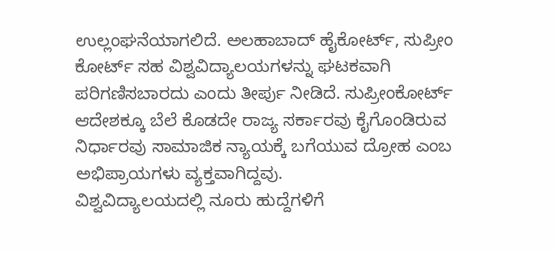ಉಲ್ಲಂಘನೆಯಾಗಲಿದೆ. ಅಲಹಾಬಾದ್ ಹೈಕೋರ್ಟ್, ಸುಪ್ರೀಂ ಕೋರ್ಟ್ ಸಹ ವಿಶ್ವವಿದ್ಯಾಲಯಗಳನ್ನು ಘಟಕವಾಗಿ ಪರಿಗಣಿಸಬಾರದು ಎಂದು ತೀರ್ಪು ನೀಡಿದೆ. ಸುಪ್ರೀಂಕೋರ್ಟ್ ಆದೇಶಕ್ಕೂ ಬೆಲೆ ಕೊಡದೇ ರಾಜ್ಯ ಸರ್ಕಾರವು ಕೈಗೊಂಡಿರುವ ನಿರ್ಧಾರವು ಸಾಮಾಜಿಕ ನ್ಯಾಯಕ್ಕೆ ಬಗೆಯುವ ದ್ರೋಹ ಎಂಬ ಅಭಿಪ್ರಾಯಗಳು ವ್ಯಕ್ತವಾಗಿದ್ದವು.
ವಿಶ್ವವಿದ್ಯಾಲಯದಲ್ಲಿ ನೂರು ಹುದ್ದೆಗಳಿಗೆ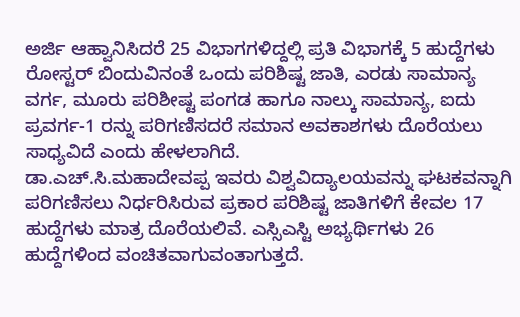ಅರ್ಜಿ ಆಹ್ವಾನಿಸಿದರೆ 25 ವಿಭಾಗಗಳಿದ್ದಲ್ಲಿ ಪ್ರತಿ ವಿಭಾಗಕ್ಕೆ 5 ಹುದ್ದೆಗಳು ರೋಸ್ಟರ್ ಬಿಂದುವಿನಂತೆ ಒಂದು ಪರಿಶಿಷ್ಟ ಜಾತಿ, ಎರಡು ಸಾಮಾನ್ಯ ವರ್ಗ, ಮೂರು ಪರಿಶೀಷ್ಟ ಪಂಗಡ ಹಾಗೂ ನಾಲ್ಕು ಸಾಮಾನ್ಯ, ಐದು ಪ್ರವರ್ಗ-1 ರನ್ನು ಪರಿಗಣಿಸದರೆ ಸಮಾನ ಅವಕಾಶಗಳು ದೊರೆಯಲು ಸಾಧ್ಯವಿದೆ ಎಂದು ಹೇಳಲಾಗಿದೆ.
ಡಾ.ಎಚ್.ಸಿ.ಮಹಾದೇವಪ್ಪ ಇವರು ವಿಶ್ವವಿದ್ಯಾಲಯವನ್ನು ಘಟಕವನ್ನಾಗಿ ಪರಿಗಣಿಸಲು ನಿರ್ಧರಿಸಿರುವ ಪ್ರಕಾರ ಪರಿಶಿಷ್ಟ ಜಾತಿಗಳಿಗೆ ಕೇವಲ 17 ಹುದ್ದೆಗಳು ಮಾತ್ರ ದೊರೆಯಲಿವೆ. ಎಸ್ಸಿಎಸ್ಟಿ ಅಭ್ಯರ್ಥಿಗಳು 26 ಹುದ್ದೆಗಳಿಂದ ವಂಚಿತವಾಗುವಂತಾಗುತ್ತದೆ.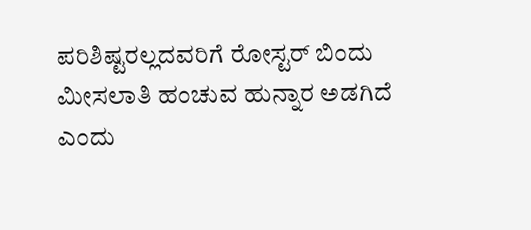ಪರಿಶಿಷ್ಟರಲ್ಲದವರಿಗೆ ರೋಸ್ಟರ್ ಬಿಂದು ಮೀಸಲಾತಿ ಹಂಚುವ ಹುನ್ನಾರ ಅಡಗಿದೆ ಎಂದು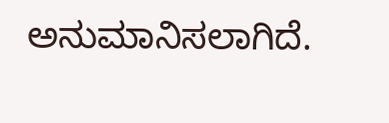ಅನುಮಾನಿಸಲಾಗಿದೆ.